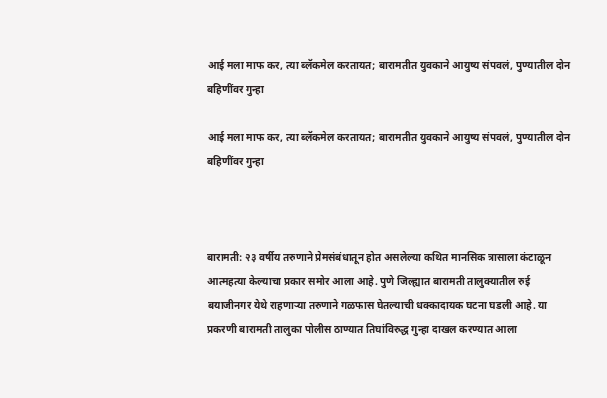आई मला माफ कर, त्या ब्लॅकमेल करतायत; बारामतीत युवकाने आयुष्य संपवलं, पुण्यातील दोन बहिणींवर गुन्हा

आई मला माफ कर, त्या ब्लॅकमेल करतायत; बारामतीत युवकाने आयुष्य संपवलं, पुण्यातील दोन बहिणींवर गुन्हा



बारामती: २३ वर्षीय तरुणाने प्रेमसंबंधातून होत असलेल्या कथित मानसिक त्रासाला कंटाळून आत्महत्या केल्याचा प्रकार समोर आला आहे. पुणे जिल्ह्यात बारामती तालुक्यातील रुई बयाजीनगर येथे राहणाऱ्या तरुणाने गळफास घेतल्याची धक्कादायक घटना घडली आहे. या प्रकरणी बारामती तालुका पोलीस ठाण्यात तिघांविरुद्ध गुन्हा दाखल करण्यात आला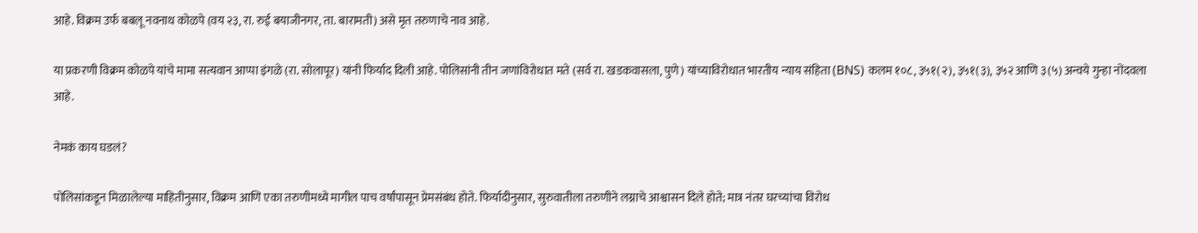आहे. विक्रम उर्फ बबलू नवनाथ कोळपे (वय २३, रा. रुई बयाजीनगर, ता. बारामती) असे मृत तरुणाचे नाव आहे.

या प्रकरणी विक्रम कोळपे यांचे मामा सत्यवान आप्पा इंगळे (रा. सोलापूर) यांनी फिर्याद दिली आहे. पोलिसांनी तीन जणांविरोधात मते (सर्व रा. खडकवासला, पुणे) यांच्याविरोधात भारतीय न्याय संहिता (BNS) कलम १०८, ३५१(२), ३५१(३), ३५२ आणि ३(५) अन्वये गुन्हा नोंदवला आहे.

नेमकं काय घडलं?

पोलिसांकडून मिळालेल्या माहितीनुसार, विक्रम आणि एका तरुणीमध्ये मागील पाच वर्षांपासून प्रेमसंबंध होते. फिर्यादीनुसार, सुरुवातीला तरुणीने लग्नाचे आश्वासन दिले होते; मात्र नंतर घरच्यांचा विरोध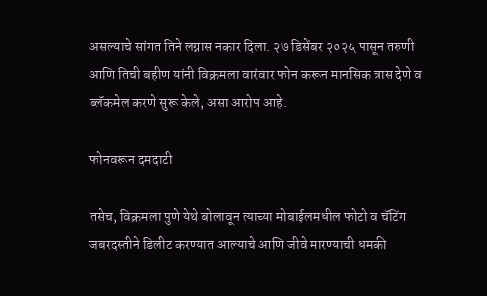असल्याचे सांगत तिने लग्नास नकार दिला. २७ डिसेंबर २०२५ पासून तरुणी आणि तिची बहीण यांनी विक्रमला वारंवार फोन करून मानसिक त्रास देणे व ब्लॅकमेल करणे सुरू केले, असा आरोप आहे.

फोनवरून दमदाटी

तसेच, विक्रमला पुणे येथे बोलावून त्याच्या मोबाईलमधील फोटो व चॅटिंग जबरदस्तीने डिलीट करण्यात आल्याचे आणि जीवे मारण्याची धमकी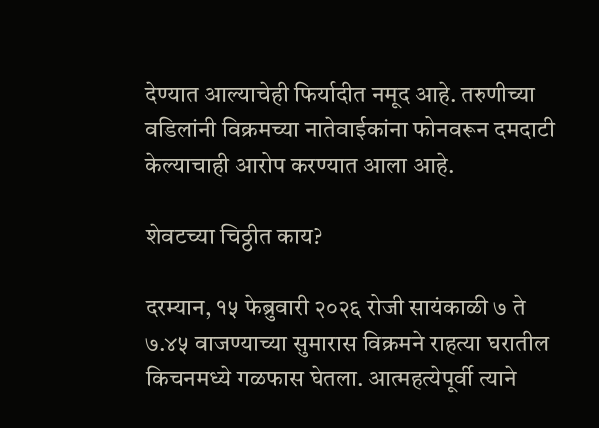देण्यात आल्याचेही फिर्यादीत नमूद आहे. तरुणीच्या वडिलांनी विक्रमच्या नातेवाईकांना फोनवरून दमदाटी केल्याचाही आरोप करण्यात आला आहे.

शेवटच्या चिठ्ठीत काय?

दरम्यान, १५ फेब्रुवारी २०२६ रोजी सायंकाळी ७ ते ७.४५ वाजण्याच्या सुमारास विक्रमने राहत्या घरातील किचनमध्ये गळफास घेतला. आत्महत्येपूर्वी त्याने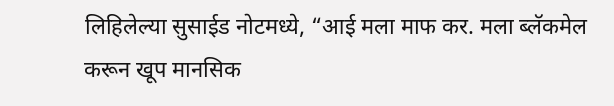लिहिलेल्या सुसाईड नोटमध्ये, “आई मला माफ कर. मला ब्लॅकमेल करून खूप मानसिक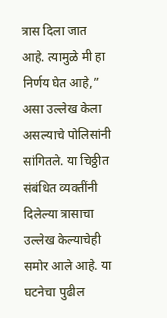त्रास दिला जात आहे. त्यामुळे मी हा निर्णय घेत आहे,” असा उल्लेख केला असल्याचे पोलिसांनी सांगितले. या चिठ्ठीत संबंधित व्यक्तींनी दिलेल्या त्रासाचा उल्लेख केल्याचेही समोर आले आहे. या घटनेचा पुढील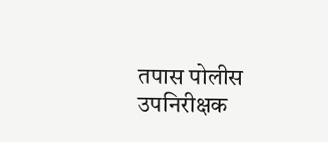तपास पोलीस उपनिरीक्षक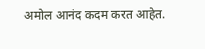अमोल आनंद कदम करत आहेत.